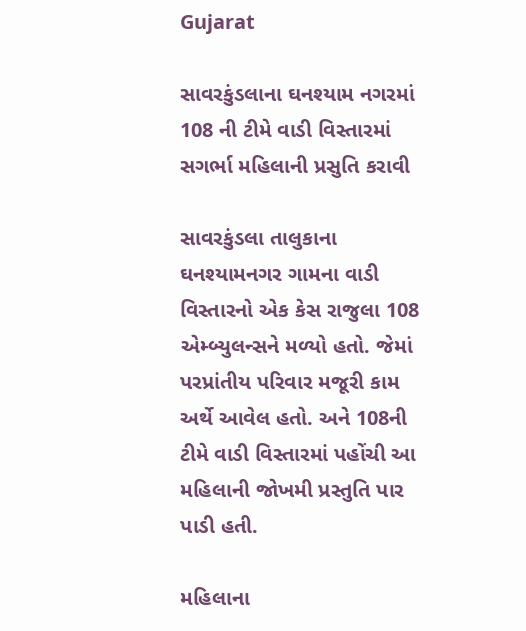Gujarat

સાવરકુંડલાના ઘનશ્યામ નગરમાં 108 ની ટીમે વાડી વિસ્તારમાં સગર્ભા મહિલાની પ્રસુતિ કરાવી

સાવરકુંડલા તાલુકાના ઘનશ્યામનગર ગામના વાડી વિસ્તારનો એક કેસ રાજુલા 108 એમ્બ્યુલન્સને મળ્યો હતો. જેમાં પરપ્રાંતીય પરિવાર મજૂરી કામ અર્થે આવેલ હતો. અને 108ની ટીમે વાડી વિસ્તારમાં પહોંચી આ મહિલાની જોખમી પ્રસ્તુતિ પાર પાડી હતી.

મહિલાના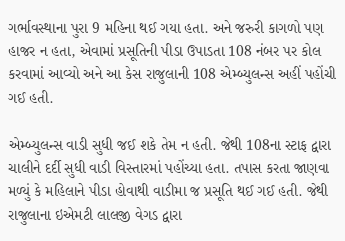ગર્ભાવસ્થાના પુરા 9 મહિના થઈ ગયા હતા. અને જરુરી કાગળો પણ હાજર ન હતા, એવામાં પ્રસૂતિની પીડા ઉપાડતા 108 નંબર પર કોલ કરવામાં આવ્યો અને આ કેસ રાજુલાની 108 એમ્બ્યુલન્સ અહીં પહોંચી ગઈ હતી.

એમ્બ્યુલન્સ વાડી સુધી જઈ શકે તેમ ન હતી. જેથી 108ના સ્ટાફ દ્વારા ચાલીને દર્દી સુધી વાડી વિસ્તારમાં પહોંચ્યા હતા. તપાસ કરતા જાણવા મળ્યું કે મહિલાને પીડા હોવાથી વાડીમા જ પ્રસૂતિ થઈ ગઈ હતી. જેથી રાજુલાના ઇએમટી લાલજી વેગડ દ્વારા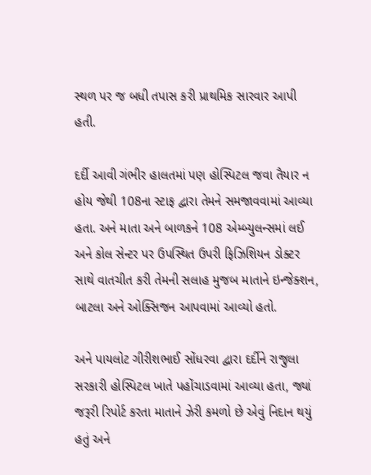સ્થળ પર જ બધી તપાસ કરી પ્રાથમિક સારવાર આપી હતી.

દર્દી આવી ગંભીર હાલતમાં પણ હોસ્પિટલ જવા તૈયાર ન હોય જેથી 108ના સ્ટાફ દ્વારા તેમને સમજાવવામાં આવ્યા હતા. અને માતા અને બાળકને 108 એમ્બ્યુલન્સમાં લઈ અને કોલ સેન્ટર પર ઉપસ્થિત ઉપરી ફિઝિશિયન ડોક્ટર સાથે વાતચીત કરી તેમની સલાહ મુજબ માતાને ઇન્જેક્શન, બાટલા અને ઓક્સિજન આપવામાં આવ્યો હતો.

અને પાયલોટ ગીરીશભાઈ સોંધરવા દ્વારા દર્દીને રાજુલા સરકારી હોસ્પિટલ ખાતે પહોંચાડવામાં આવ્યા હતા, જ્યાં જરૂરી રિપોર્ટ કરતા માતાને ઝેરી કમળો છે એવું નિદાન થયું હતું અને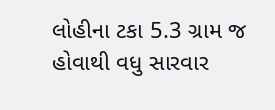લોહીના ટકા 5.3 ગ્રામ જ હોવાથી વધુ સારવાર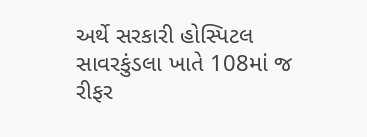અર્થે સરકારી હોસ્પિટલ સાવરકુંડલા ખાતે 108માં જ રીફર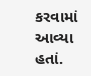કરવામાં આવ્યા હતાં.